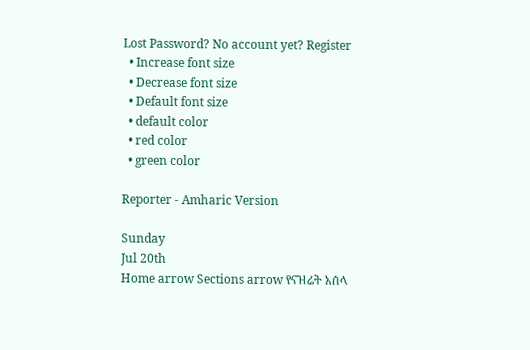Lost Password? No account yet? Register
  • Increase font size
  • Decrease font size
  • Default font size
  • default color
  • red color
  • green color

Reporter - Amharic Version

Sunday
Jul 20th
Home arrow Sections arrow የናዝሬት አሰላ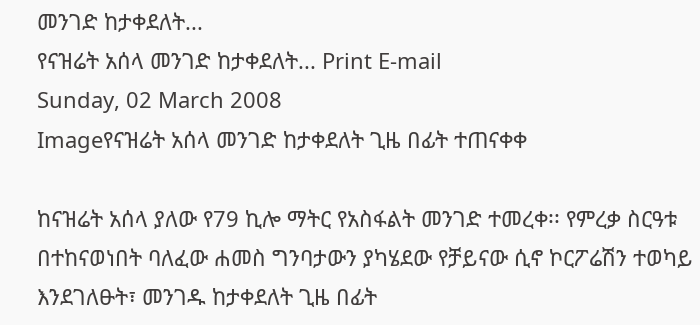መንገድ ከታቀደለት...
የናዝሬት አሰላ መንገድ ከታቀደለት... Print E-mail
Sunday, 02 March 2008
Imageየናዝሬት አሰላ መንገድ ከታቀደለት ጊዜ በፊት ተጠናቀቀ

ከናዝሬት አሰላ ያለው የ79 ኪሎ ማትር የአስፋልት መንገድ ተመረቀ፡፡ የምረቃ ስርዓቱ በተከናወነበት ባለፈው ሐመስ ግንባታውን ያካሄደው የቻይናው ሲኖ ኮርፖሬሽን ተወካይ እንደገለፁት፣ መንገዱ ከታቀደለት ጊዜ በፊት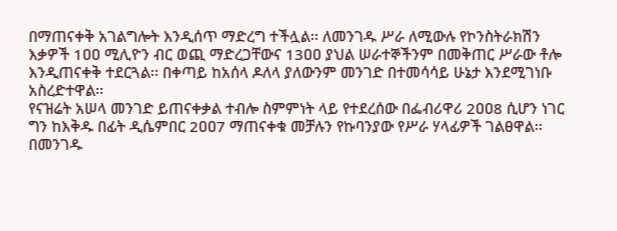በማጠናቀቅ አገልግሎት እንዲሰጥ ማድረግ ተችሏል፡፡ ለመንገዱ ሥራ ለሚውሉ የኮንስትራክሽን እቃዎች 1ዐዐ ሚሊዮን ብር ወጪ ማድረጋቸውና 13ዐዐ ያህል ሠራተኞችንም በመቅጠር ሥራው ቶሎ እንዲጠናቀቅ ተደርጓል፡፡ በቀጣይ ከአሰላ ዶለላ ያለውንም መንገድ በተመሳሳይ ሁኔታ እንደሚገነቡ አስረድተዋል፡፡
የናዝሬት አሠላ መንገድ ይጠናቀቃል ተብሎ ስምምነት ላይ የተደረሰው በፌብሪዋሪ 2ዐዐ8 ሲሆን ነገር ግን ከእቅዱ በፊት ዲሴምበር 2ዐዐ7 ማጠናቀቁ መቻሉን የኩባንያው የሥራ ሃላፊዎች ገልፀዋል፡፡ በመንገዱ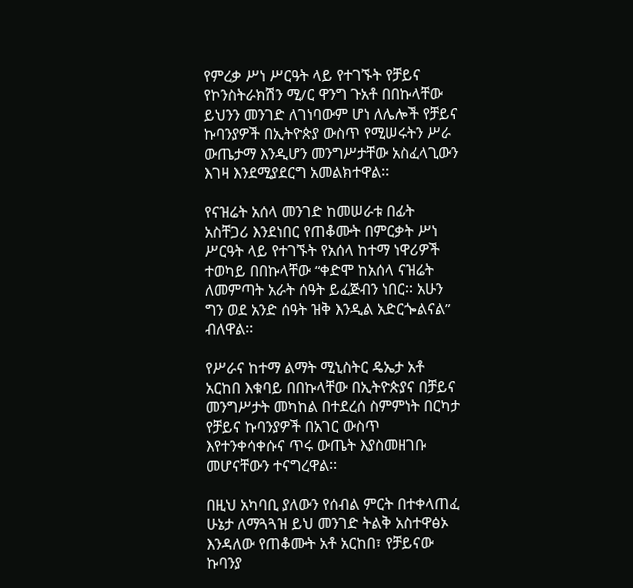የምረቃ ሥነ ሥርዓት ላይ የተገኙት የቻይና የኮንስትራክሽን ሚ/ር ዋንግ ጉአቶ በበኩላቸው ይህንን መንገድ ለገነባውም ሆነ ለሌሎች የቻይና ኩባንያዎች በኢትዮጵያ ውስጥ የሚሠሩትን ሥራ ውጤታማ እንዲሆን መንግሥታቸው አስፈላጊውን እገዛ እንደሚያደርግ አመልክተዋል፡፡

የናዝሬት አሰላ መንገድ ከመሠራቱ በፊት አስቸጋሪ እንደነበር የጠቆሙት በምርቃት ሥነ ሥርዓት ላይ የተገኙት የአሰላ ከተማ ነዋሪዎች ተወካይ በበኩላቸው “ቀድሞ ከአሰላ ናዝሬት ለመምጣት አራት ሰዓት ይፈጅብን ነበር፡፡ አሁን ግን ወደ አንድ ሰዓት ዝቅ እንዲል አድርጐልናል” ብለዋል፡፡

የሥራና ከተማ ልማት ሚኒስትር ዴኤታ አቶ አርከበ እቁባይ በበኩላቸው በኢትዮጵያና በቻይና መንግሥታት መካከል በተደረሰ ስምምነት በርካታ የቻይና ኩባንያዎች በአገር ውስጥ እየተንቀሳቀሱና ጥሩ ውጤት እያስመዘገቡ መሆናቸውን ተናግረዋል፡፡

በዚህ አካባቢ ያለውን የሰብል ምርት በተቀላጠፈ ሁኔታ ለማጓጓዝ ይህ መንገድ ትልቅ አስተዋፅኦ እንዳለው የጠቆሙት አቶ አርከበ፣ የቻይናው ኩባንያ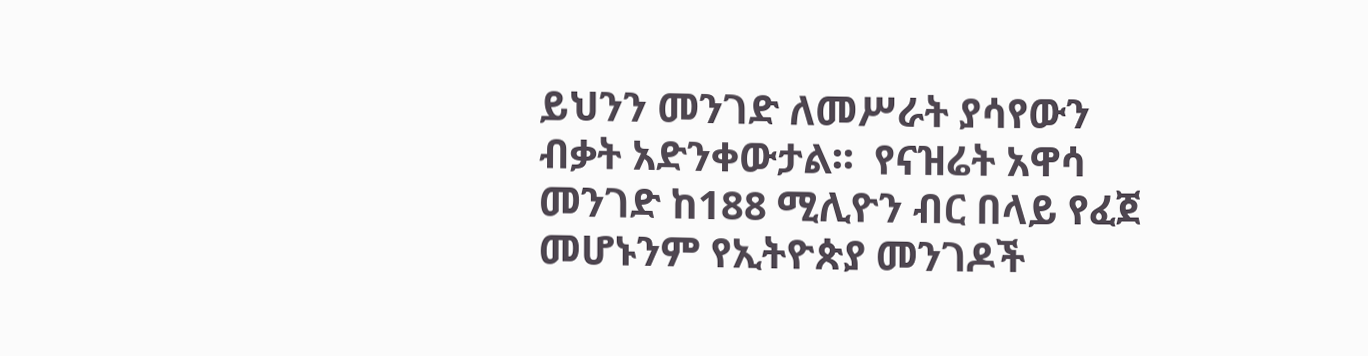ይህንን መንገድ ለመሥራት ያሳየውን ብቃት አድንቀውታል፡፡  የናዝሬት አዋሳ መንገድ ከ188 ሚሊዮን ብር በላይ የፈጀ መሆኑንም የኢትዮጵያ መንገዶች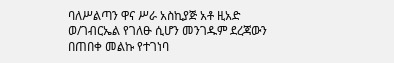ባለሥልጣን ዋና ሥራ አስኪያጅ አቶ ዚአድ ወ/ገብርኤል የገለፁ ሲሆን መንገዱም ደረጃውን በጠበቀ መልኩ የተገነባ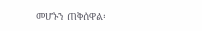መሆኑን ጠቅሰዋል፡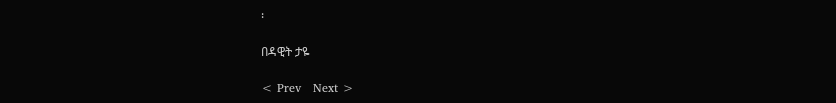፡

በዳዊት ታዬ

< Prev   Next >